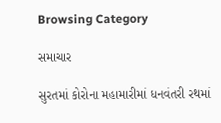Browsing Category

સમાચાર

સુરતમાં કોરોના મહામારીમાં ધનવંતરી રથમાં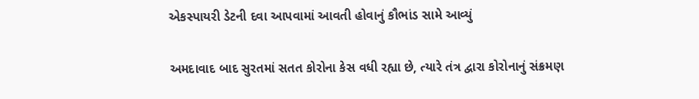એકસ્પાયરી ડેટની દવા આપવામાં આવતી હોવાનું કૌભાંડ સામે આવ્યું

અમદાવાદ બાદ સુરતમાં સતત કોરોના કેસ વધી રહ્યા છે, ત્યારે તંત્ર દ્વારા કોરોનાનું સંક્રમણ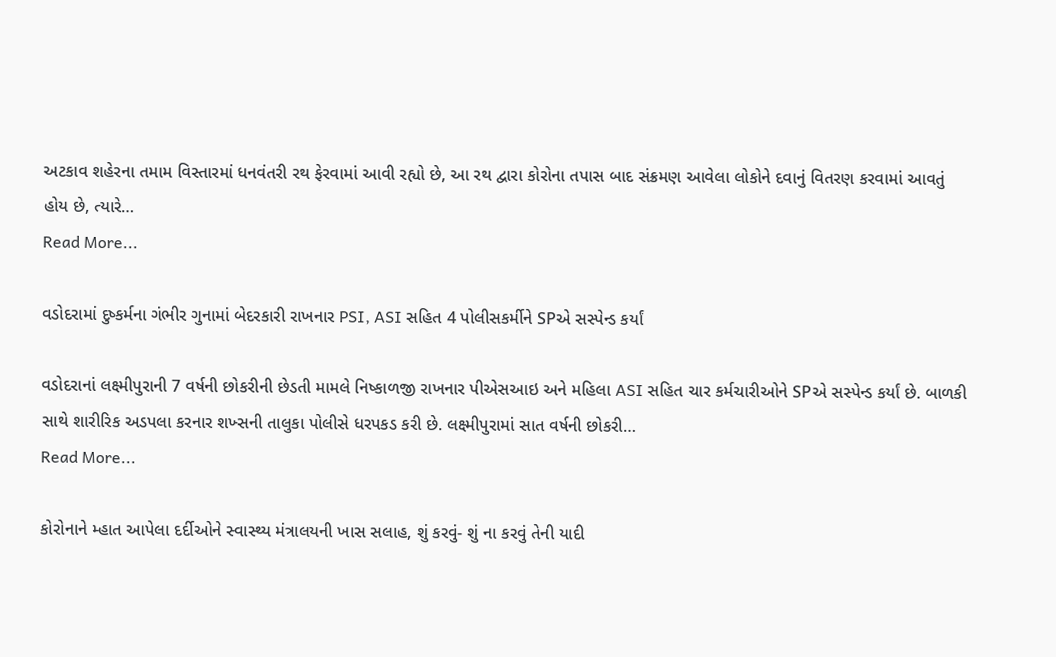અટકાવ શહેરના તમામ વિસ્તારમાં ધનવંતરી રથ ફેરવામાં આવી રહ્યો છે, આ રથ દ્વારા કોરોના તપાસ બાદ સંક્રમણ આવેલા લોકોને દવાનું વિતરણ કરવામાં આવતું હોય છે, ત્યારે…
Read More...

વડોદરામાં દુષ્કર્મના ગંભીર ગુનામાં બેદરકારી રાખનાર PSI, ASI સહિત 4 પોલીસકર્મીને SPએ સસ્પેન્ડ કર્યાં

વડોદરાનાં લક્ષ્મીપુરાની 7 વર્ષની છોકરીની છેડતી મામલે નિષ્કાળજી રાખનાર પીએસઆઇ અને મહિલા ASI સહિત ચાર કર્મચારીઓને SPએ સસ્પેન્ડ કર્યાં છે. બાળકી સાથે શારીરિક અડપલા કરનાર શખ્સની તાલુકા પોલીસે ધરપકડ કરી છે. લક્ષ્મીપુરામાં સાત વર્ષની છોકરી…
Read More...

કોરોનાને મ્હાત આપેલા દર્દીઓને સ્વાસ્થ્ય મંત્રાલયની ખાસ સલાહ, શું કરવું- શું ના કરવું તેની યાદી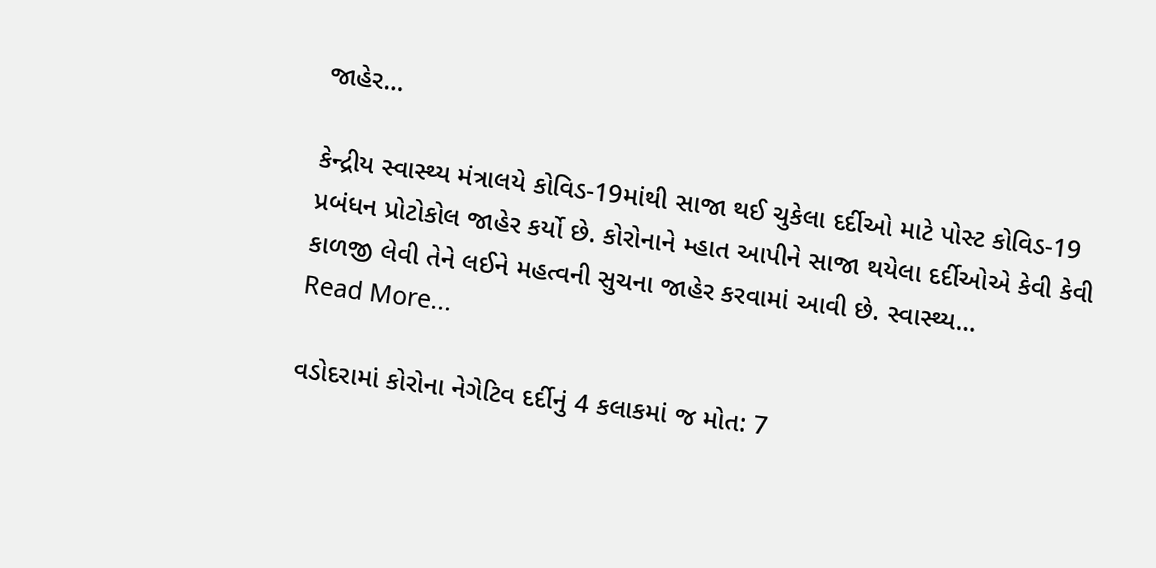જાહેર…

કેન્દ્રીય સ્વાસ્થ્ય મંત્રાલયે કોવિડ-19માંથી સાજા થઈ ચુકેલા દર્દીઓ માટે પોસ્ટ કોવિડ-19 પ્રબંધન પ્રોટોકોલ જાહેર કર્યો છે. કોરોનાને મ્હાત આપીને સાજા થયેલા દર્દીઓએ કેવી કેવી કાળજી લેવી તેને લઈને મહત્વની સુચના જાહેર કરવામાં આવી છે. સ્વાસ્થ્ય…
Read More...

વડોદરામાં કોરોના નેગેટિવ દર્દીનું 4 કલાકમાં જ મોત: 7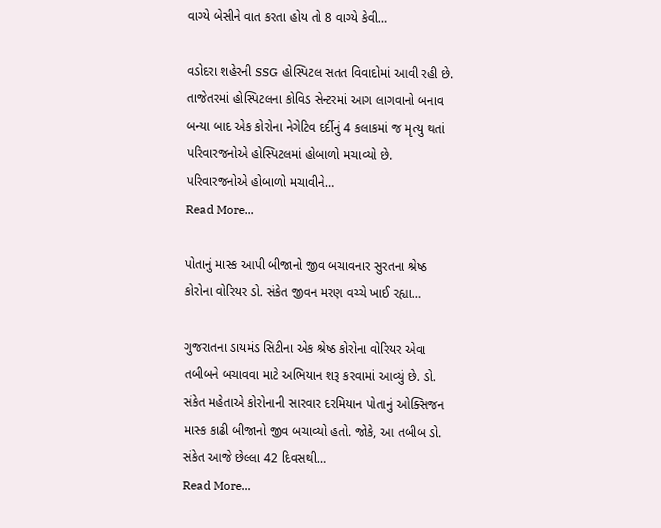વાગ્યે બેસીને વાત કરતા હોય તો 8 વાગ્યે કેવી…

વડોદરા શહેરની SSG હોસ્પિટલ સતત વિવાદોમાં આવી રહી છે. તાજેતરમાં હોસ્પિટલના કોવિડ સેન્ટરમાં આગ લાગવાનો બનાવ બન્યા બાદ એક કોરોના નેગેટિવ દર્દીનું 4 કલાકમાં જ મૃત્યુ થતાં પરિવારજનોએ હોસ્પિટલમાં હોબાળો મચાવ્યો છે. પરિવારજનોએ હોબાળો મચાવીને…
Read More...

પોતાનું માસ્ક આપી બીજાનો જીવ બચાવનાર સુરતના શ્રેષ્ઠ કોરોના વોરિયર ડો. સંકેત જીવન મરણ વચ્ચે ખાઈ રહ્યા…

ગુજરાતના ડાયમંડ સિટીના એક શ્રેષ્ઠ કોરોના વોરિયર એવા તબીબને બચાવવા માટે અભિયાન શરૂ કરવામાં આવ્યું છે. ડો. સંકેત મહેતાએ કોરોનાની સારવાર દરમિયાન પોતાનું ઓક્સિજન માસ્ક કાઢી બીજાનો જીવ બચાવ્યો હતો. જોકે, આ તબીબ ડો. સંકેત આજે છેલ્લા 42 દિવસથી…
Read More...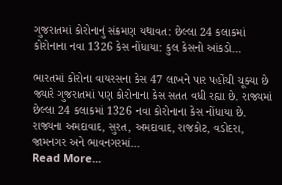ગુજરાતમાં કોરોનાનું સંક્રમણ યથાવત: છેલ્લા 24 કલાકમાં કોરોનાના નવા 1326 કેસ નોંધાયા: કુલ કેસનો આંકડો…

ભારતમાં કોરોના વાયરસના કેસ 47 લાખને પાર પહોંચી ચૂક્યા છે જ્યારે ગુજરાતમાં પણ કોરોનાના કેસ સતત વધી રહ્યા છે. રાજ્યમાં છેલ્લા 24 કલાકમાં 1326 નવા કોરોનાના કેસ નોંધાયા છે. રાજ્યના અમદાવાદ, સુરત, અમદાવાદ, રાજકોટ, વડોદરા, જામનગર અને ભાવનગરમાં…
Read More...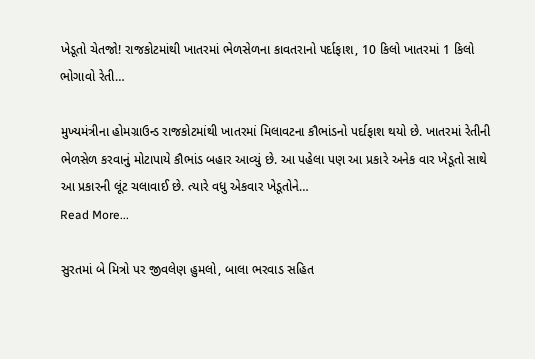ખેડૂતો ચેતજો! રાજકોટમાંથી ખાતરમાં ભેળસેળના કાવતરાનો પર્દાફાશ, 10 કિલો ખાતરમાં 1 કિલો ભોગાવો રેતી…

મુખ્યમંત્રીના હોમગ્રાઉન્ડ રાજકોટમાંથી ખાતરમાં મિલાવટના કૌભાંડનો પર્દાફાશ થયો છે. ખાતરમાં રેતીની ભેળસેળ કરવાનું મોટાપાયે કૌભાંડ બહાર આવ્યું છે. આ પહેલા પણ આ પ્રકારે અનેક વાર ખેડૂતો સાથે આ પ્રકારની લૂંટ ચલાવાઈ છે. ત્યારે વધુ એકવાર ખેડૂતોને…
Read More...

સુરતમાં બે મિત્રો પર જીવલેણ હુમલો, બાલા ભરવાડ સહિત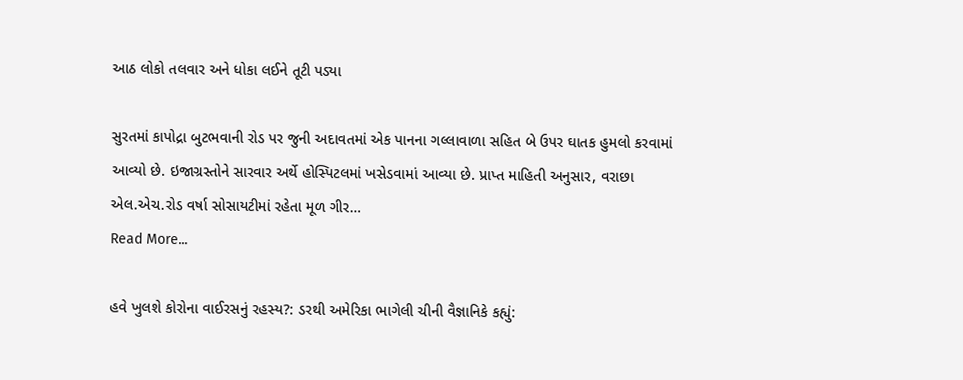આઠ લોકો તલવાર અને ધોકા લઈને તૂટી પડ્યા

સુરતમાં કાપોદ્રા બુટભવાની રોડ પર જુની અદાવતમાં એક પાનના ગલ્લાવાળા સહિત બે ઉપર ઘાતક હુમલો કરવામાં આવ્યો છે. ઇજાગ્રસ્તોને સારવાર અર્થે હોસ્પિટલમાં ખસેડવામાં આવ્યા છે. પ્રાપ્ત માહિતી અનુસાર, વરાછા એલ.એચ.રોડ વર્ષા સોસાયટીમાં રહેતા મૂળ ગીર…
Read More...

હવે ખુલશે કોરોના વાઈરસનું રહસ્ય?: ડરથી અમેરિકા ભાગેલી ચીની વૈજ્ઞાનિકે કહ્યું: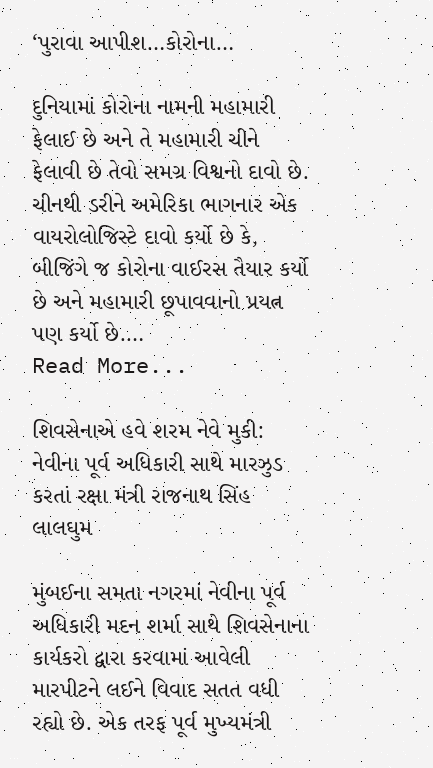‘પુરાવા આપીશ…કોરોના…

દુનિયામાં કોરોના નામની મહામારી ફેલાઈ છે અને તે મહામારી ચીને ફેલાવી છે તેવો સમગ્ર વિશ્વનો દાવો છે. ચીનથી ડરીને અમેરિકા ભાગનાર એક વાયરોલોજિસ્ટે દાવો કર્યો છે કે, બીજિંગે જ કોરોના વાઈરસ તૈયાર કર્યો છે અને મહામારી છૂપાવવાનો પ્રયત્ન પણ કર્યો છે.…
Read More...

શિવસેનાએ હવે શરમ નેવે મુકી: નેવીના પૂર્વ અધિકારી સાથે મારઝુડ કરતાં રક્ષા મંત્રી રાજનાથ સિંહ લાલઘુમ

મુંબઈના સમતા નગરમાં નેવીના પૂર્વ અધિકારી મદન શર્મા સાથે શિવસેનાના કાર્યકરો દ્વારા કરવામાં આવેલી મારપીટને લઈને વિવાદ સતત વધી રહ્યો છે. એક તરફ પૂર્વ મુખ્યમંત્રી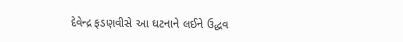દેવેન્દ્ર ફડણવીસે આ ઘટનાને લઈને ઉદ્ધવ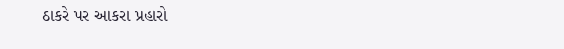ઠાકરે પર આકરા પ્રહારો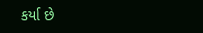કર્યા છે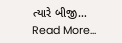ત્યારે બીજી…
Read More...